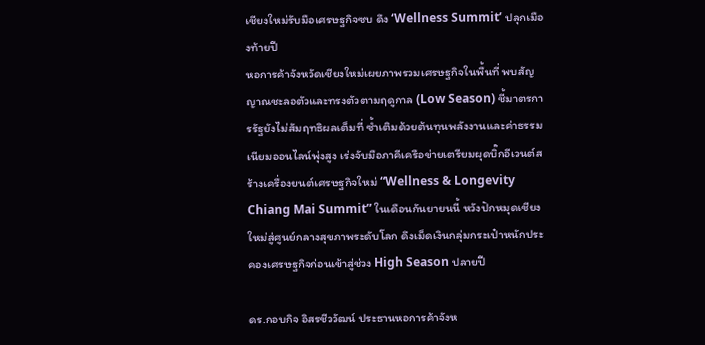เชียงใหม่รับมือเศรษฐกิจซบ ดึง ‘Wellness Summit’ ปลุกเมืองท้ายปี
หอการค้าจังหวัดเชียงใหม่เผยภาพรวมเศรษฐกิจในพื้นที่ พบสัญญาณชะลอตัวและทรงตัวตามฤดูกาล (Low Season) ชี้มาตรการรัฐยังไม่สัมฤทธิผลเต็มที่ ซ้ำเติมด้วยต้นทุนพลังงานและค่าธรรมเนียมออนไลน์พุ่งสูง เร่งจับมือภาคีเครือข่ายเตรียมผุดบิ๊กอีเวนต์สร้างเครื่องยนต์เศรษฐกิจใหม่ “Wellness & Longevity Chiang Mai Summit” ในเดือนกันยายนนี้ หวังปักหมุดเชียงใหม่สู่ศูนย์กลางสุขภาพระดับโลก ดึงเม็ดเงินกลุ่มกระเป๋าหนักประคองเศรษฐกิจก่อนเข้าสู่ช่วง High Season ปลายปี

ดร.กอบกิจ อิสรชีววัฒน์ ประธานหอการค้าจังห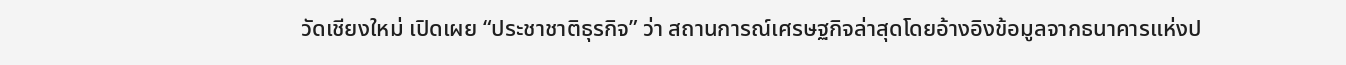วัดเชียงใหม่ เปิดเผย “ประชาชาติธุรกิจ” ว่า สถานการณ์เศรษฐกิจล่าสุดโดยอ้างอิงข้อมูลจากธนาคารแห่งป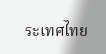ระเทศไทย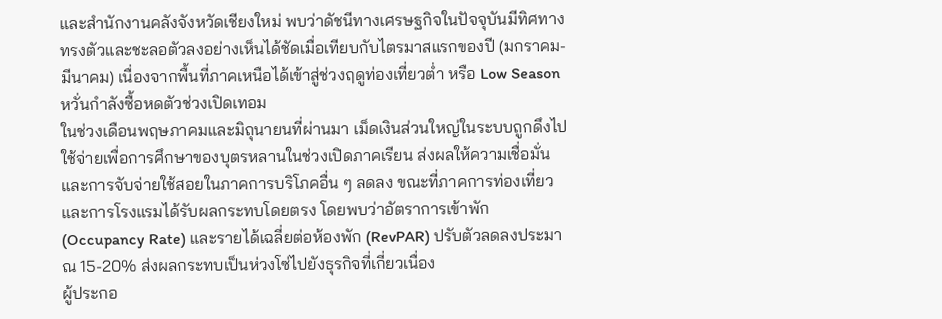และสำนักงานคลังจังหวัดเชียงใหม่ พบว่าดัชนีทางเศรษฐกิจในปัจจุบันมีทิศทางทรงตัวและชะลอตัวลงอย่างเห็นได้ชัดเมื่อเทียบกับไตรมาสแรกของปี (มกราคม-มีนาคม) เนื่องจากพื้นที่ภาคเหนือได้เข้าสู่ช่วงฤดูท่องเที่ยวต่ำ หรือ Low Season
หวั่นกำลังซื้อหดตัวช่วงเปิดเทอม
ในช่วงเดือนพฤษภาคมและมิถุนายนที่ผ่านมา เม็ดเงินส่วนใหญ่ในระบบถูกดึงไปใช้จ่ายเพื่อการศึกษาของบุตรหลานในช่วงเปิดภาคเรียน ส่งผลให้ความเชื่อมั่นและการจับจ่ายใช้สอยในภาคการบริโภคอื่น ๆ ลดลง ขณะที่ภาคการท่องเที่ยวและการโรงแรมได้รับผลกระทบโดยตรง โดยพบว่าอัตราการเข้าพัก (Occupancy Rate) และรายได้เฉลี่ยต่อห้องพัก (RevPAR) ปรับตัวลดลงประมาณ 15-20% ส่งผลกระทบเป็นห่วงโซ่ไปยังธุรกิจที่เกี่ยวเนื่อง
ผู้ประกอ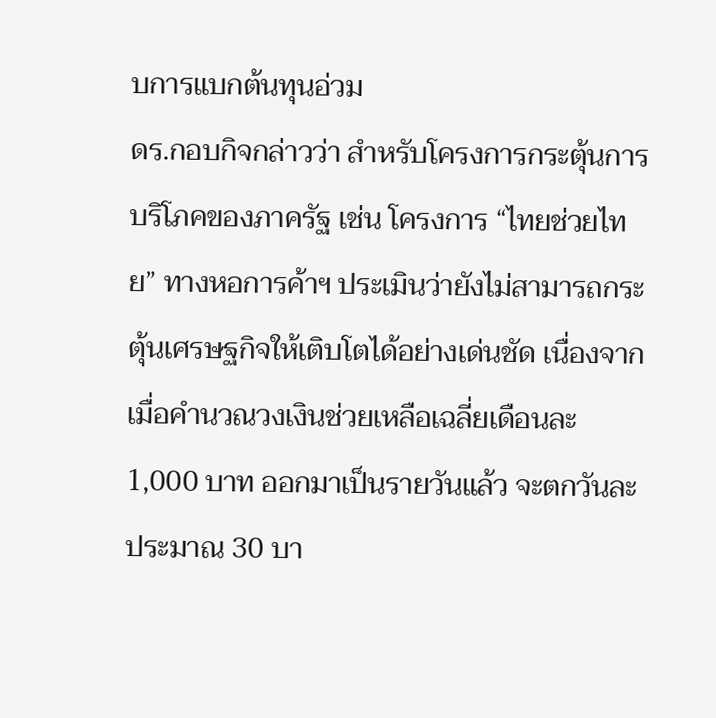บการแบกต้นทุนอ่วม
ดร.กอบกิจกล่าวว่า สำหรับโครงการกระตุ้นการบริโภคของภาครัฐ เช่น โครงการ “ไทยช่วยไทย” ทางหอการค้าฯ ประเมินว่ายังไม่สามารถกระตุ้นเศรษฐกิจให้เติบโตได้อย่างเด่นชัด เนื่องจากเมื่อคำนวณวงเงินช่วยเหลือเฉลี่ยเดือนละ 1,000 บาท ออกมาเป็นรายวันแล้ว จะตกวันละประมาณ 30 บา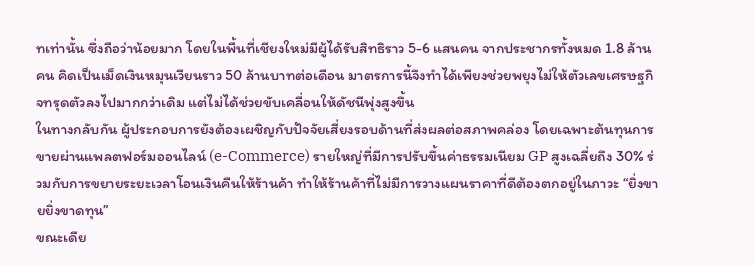ทเท่านั้น ซึ่งถือว่าน้อยมาก โดยในพื้นที่เชียงใหม่มีผู้ได้รับสิทธิราว 5-6 แสนคน จากประชากรทั้งหมด 1.8 ล้านคน คิดเป็นเม็ดเงินหมุนเวียนราว 50 ล้านบาทต่อเดือน มาตรการนี้จึงทำได้เพียงช่วยพยุงไม่ให้ตัวเลขเศรษฐกิจทรุดตัวลงไปมากกว่าเดิม แต่ไม่ได้ช่วยขับเคลื่อนให้ดัชนีพุ่งสูงขึ้น
ในทางกลับกัน ผู้ประกอบการยังต้องเผชิญกับปัจจัยเสี่ยงรอบด้านที่ส่งผลต่อสภาพคล่อง โดยเฉพาะต้นทุนการขายผ่านแพลตฟอร์มออนไลน์ (e-Commerce) รายใหญ่ที่มีการปรับขึ้นค่าธรรมเนียม GP สูงเฉลี่ยถึง 30% ร่วมกับการขยายระยะเวลาโอนเงินคืนให้ร้านค้า ทำให้ร้านค้าที่ไม่มีการวางแผนราคาที่ดีต้องตกอยู่ในภาวะ “ยิ่งขายยิ่งขาดทุน”
ขณะเดีย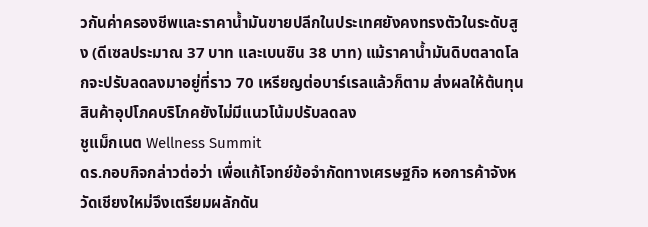วกันค่าครองชีพและราคาน้ำมันขายปลีกในประเทศยังคงทรงตัวในระดับสูง (ดีเซลประมาณ 37 บาท และเบนซิน 38 บาท) แม้ราคาน้ำมันดิบตลาดโลกจะปรับลดลงมาอยู่ที่ราว 70 เหรียญต่อบาร์เรลแล้วก็ตาม ส่งผลให้ต้นทุนสินค้าอุปโภคบริโภคยังไม่มีแนวโน้มปรับลดลง
ชูแม็กเนต Wellness Summit
ดร.กอบกิจกล่าวต่อว่า เพื่อแก้โจทย์ข้อจำกัดทางเศรษฐกิจ หอการค้าจังหวัดเชียงใหม่จึงเตรียมผลักดัน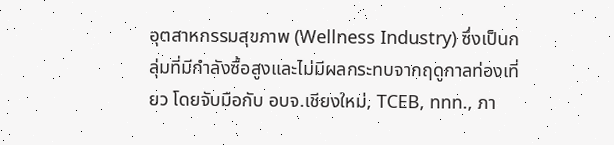อุตสาหกรรมสุขภาพ (Wellness Industry) ซึ่งเป็นกลุ่มที่มีกำลังซื้อสูงและไม่มีผลกระทบจากฤดูกาลท่องเที่ยว โดยจับมือกับ อบจ.เชียงใหม่, TCEB, ททท., ภา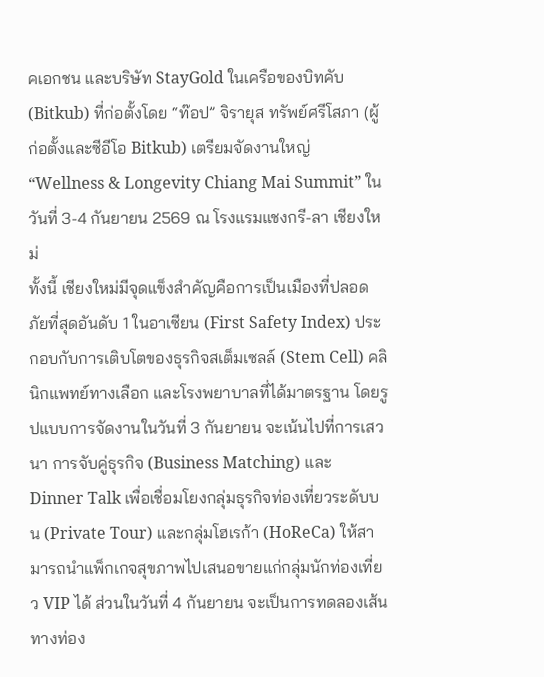คเอกชน และบริษัท StayGold ในเครือของบิทคับ (Bitkub) ที่ก่อตั้งโดย “ท๊อป” จิรายุส ทรัพย์ศรีโสภา (ผู้ก่อตั้งและซีอีโอ Bitkub) เตรียมจัดงานใหญ่ “Wellness & Longevity Chiang Mai Summit” ในวันที่ 3-4 กันยายน 2569 ณ โรงแรมแชงกรี-ลา เชียงใหม่
ทั้งนี้ เชียงใหม่มีจุดแข็งสำคัญคือการเป็นเมืองที่ปลอดภัยที่สุดอันดับ 1 ในอาเซียน (First Safety Index) ประกอบกับการเติบโตของธุรกิจสเต็มเซลล์ (Stem Cell) คลินิกแพทย์ทางเลือก และโรงพยาบาลที่ได้มาตรฐาน โดยรูปแบบการจัดงานในวันที่ 3 กันยายน จะเน้นไปที่การเสวนา การจับคู่ธุรกิจ (Business Matching) และ Dinner Talk เพื่อเชื่อมโยงกลุ่มธุรกิจท่องเที่ยวระดับบน (Private Tour) และกลุ่มโฮเรก้า (HoReCa) ให้สามารถนำแพ็กเกจสุขภาพไปเสนอขายแก่กลุ่มนักท่องเที่ยว VIP ได้ ส่วนในวันที่ 4 กันยายน จะเป็นการทดลองเส้นทางท่อง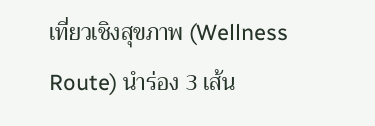เที่ยวเชิงสุขภาพ (Wellness Route) นำร่อง 3 เส้น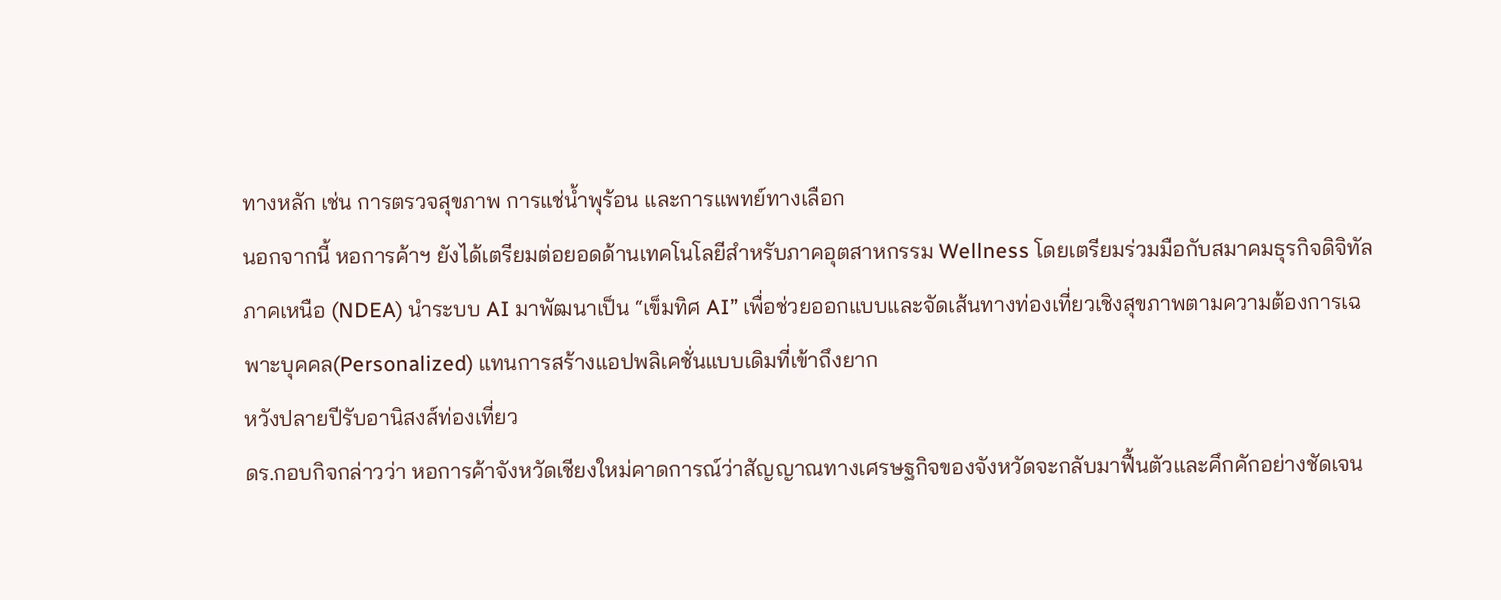ทางหลัก เช่น การตรวจสุขภาพ การแช่น้ำพุร้อน และการแพทย์ทางเลือก
นอกจากนี้ หอการค้าฯ ยังได้เตรียมต่อยอดด้านเทคโนโลยีสำหรับภาคอุตสาหกรรม Wellness โดยเตรียมร่วมมือกับสมาคมธุรกิจดิจิทัลภาคเหนือ (NDEA) นำระบบ AI มาพัฒนาเป็น “เข็มทิศ AI” เพื่อช่วยออกแบบและจัดเส้นทางท่องเที่ยวเชิงสุขภาพตามความต้องการเฉพาะบุคคล(Personalized) แทนการสร้างแอปพลิเคชั่นแบบเดิมที่เข้าถึงยาก
หวังปลายปีรับอานิสงส์ท่องเที่ยว
ดร.กอบกิจกล่าวว่า หอการค้าจังหวัดเชียงใหม่คาดการณ์ว่าสัญญาณทางเศรษฐกิจของจังหวัดจะกลับมาฟื้นตัวและคึกคักอย่างชัดเจน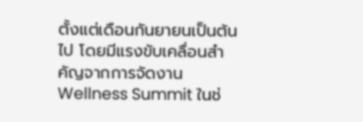ตั้งแต่เดือนกันยายนเป็นต้นไป โดยมีแรงขับเคลื่อนสำคัญจากการจัดงาน Wellness Summit ในช่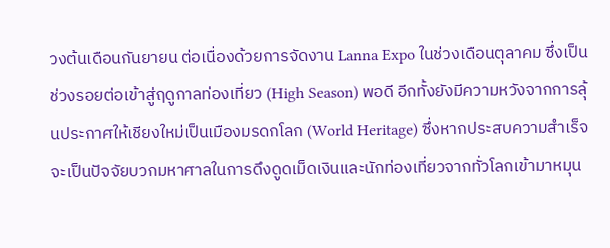วงต้นเดือนกันยายน ต่อเนื่องด้วยการจัดงาน Lanna Expo ในช่วงเดือนตุลาคม ซึ่งเป็นช่วงรอยต่อเข้าสู่ฤดูกาลท่องเที่ยว (High Season) พอดี อีกทั้งยังมีความหวังจากการลุ้นประกาศให้เชียงใหม่เป็นเมืองมรดกโลก (World Heritage) ซึ่งหากประสบความสำเร็จจะเป็นปัจจัยบวกมหาศาลในการดึงดูดเม็ดเงินและนักท่องเที่ยวจากทั่วโลกเข้ามาหมุน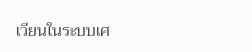เวียนในระบบเศ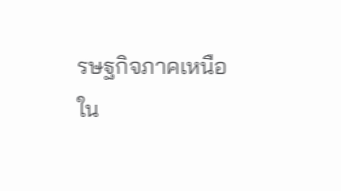รษฐกิจภาคเหนือ
ใน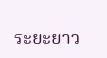ระยะยาว